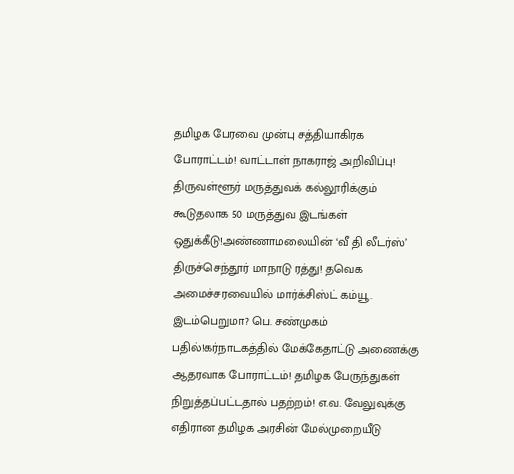தமிழக பேரவை முன்பு சத்தியாகிரக போராட்டம்! வாட்டாள் நாகராஜ் அறிவிப்பு! திருவள்ளூர் மருத்துவக் கல்லூரிக்கும் கூடுதலாக 50 மருத்துவ இடங்கள் ஒதுக்கீடு!அண்ணாமலையின் ‘வீ தி லீடர்ஸ்’ திருச்செந்தூர் மாநாடு ரத்து! தவெக அமைச்சரவையில் மார்க்சிஸ்ட் கம்யூ. இடம்பெறுமா? பெ. சண்முகம் பதில்!கர்நாடகத்தில் மேக்கேதாட்டு அணைக்கு ஆதரவாக போராட்டம்! தமிழக பேருந்துகள் நிறுத்தப்பட்டதால் பதற்றம்! எ.வ. வேலுவுக்கு எதிரான தமிழக அரசின் மேல்முறையீடு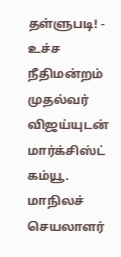தள்ளுபடி! - உச்ச நீதிமன்றம் முதல்வர் விஜய்யுடன் மார்க்சிஸ்ட் கம்யூ. மாநிலச் செயலாளர்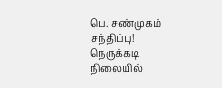பெ. சண்முகம் சந்திப்பு! நெருக்கடி நிலையில்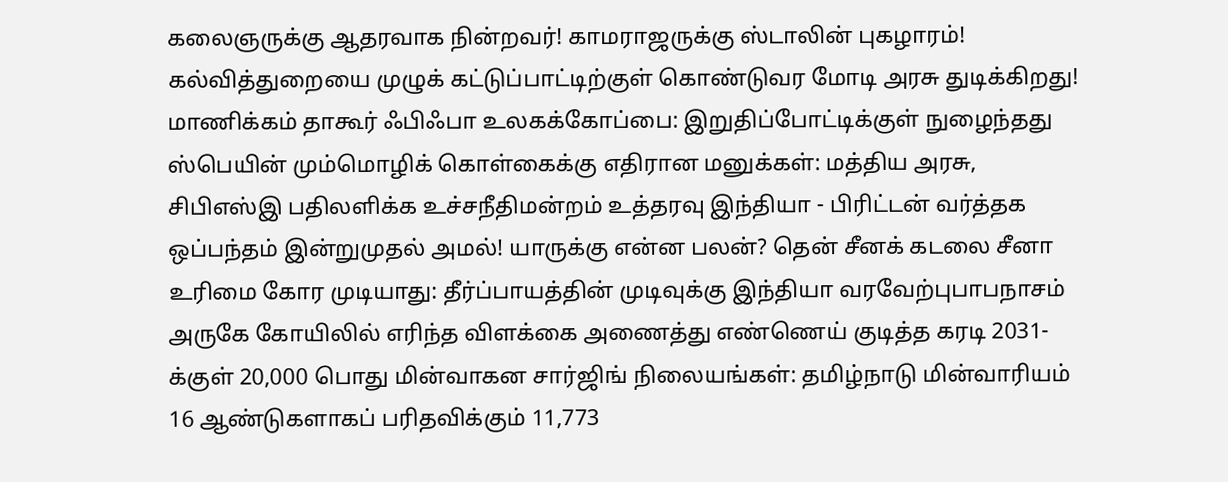கலைஞருக்கு ஆதரவாக நின்றவர்! காமராஜருக்கு ஸ்டாலின் புகழாரம்! கல்வித்துறையை முழுக் கட்டுப்பாட்டிற்குள் கொண்டுவர மோடி அரசு துடிக்கிறது! மாணிக்கம் தாகூர் ஃபிஃபா உலகக்கோப்பை: இறுதிப்போட்டிக்குள் நுழைந்தது ஸ்பெயின் மும்மொழிக் கொள்கைக்கு எதிரான மனுக்கள்: மத்திய அரசு, சிபிஎஸ்இ பதிலளிக்க உச்சநீதிமன்றம் உத்தரவு இந்தியா - பிரிட்டன் வர்த்தக ஒப்பந்தம் இன்றுமுதல் அமல்! யாருக்கு என்ன பலன்? தென் சீனக் கடலை சீனா உரிமை கோர முடியாது: தீர்ப்பாயத்தின் முடிவுக்கு இந்தியா வரவேற்புபாபநாசம் அருகே கோயிலில் எரிந்த விளக்கை அணைத்து எண்ணெய் குடித்த கரடி 2031-க்குள் 20,000 பொது மின்வாகன சார்ஜிங் நிலையங்கள்: தமிழ்நாடு மின்வாரியம் 16 ஆண்டுகளாகப் பரிதவிக்கும் 11,773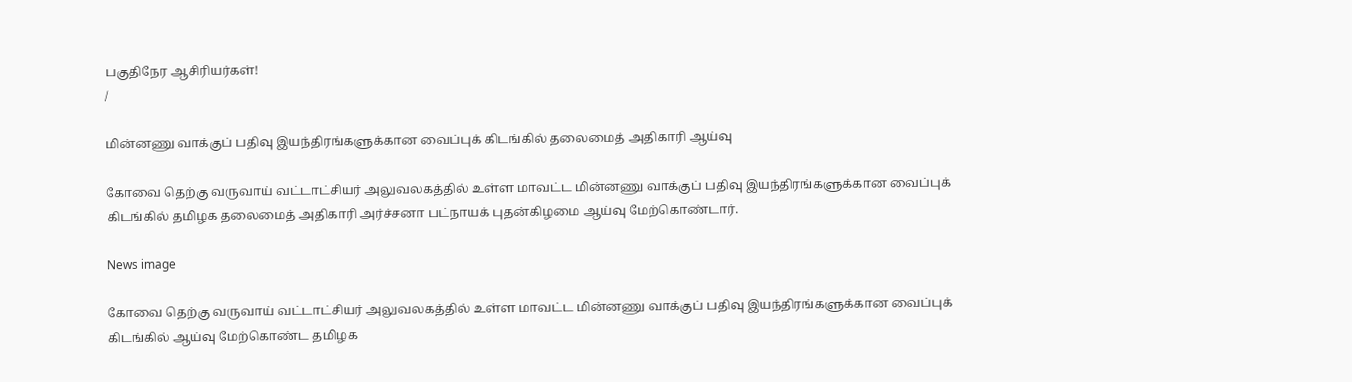பகுதிநேர ஆசிரியர்கள்!
/

மின்னணு வாக்குப் பதிவு இயந்திரங்களுக்கான வைப்புக் கிடங்கில் தலைமைத் அதிகாரி ஆய்வு

கோவை தெற்கு வருவாய் வட்டாட்சியர் அலுவலகத்தில் உள்ள மாவட்ட மின்னணு வாக்குப் பதிவு இயந்திரங்களுக்கான வைப்புக் கிடங்கில் தமிழக தலைமைத் அதிகாரி அர்ச்சனா பட்நாயக் புதன்கிழமை ஆய்வு மேற்கொண்டார்.

News image

கோவை தெற்கு வருவாய் வட்டாட்சியர் அலுவலகத்தில் உள்ள மாவட்ட மின்னணு வாக்குப் பதிவு இயந்திரங்களுக்கான வைப்புக் கிடங்கில் ஆய்வு மேற்கொண்ட தமிழக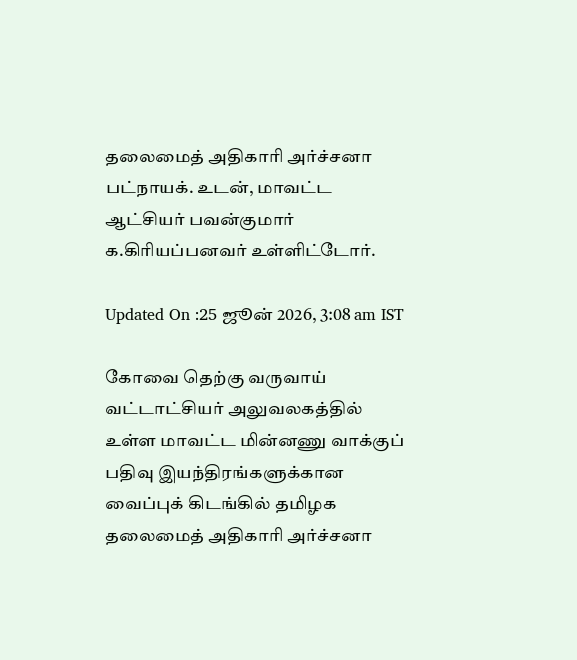தலைமைத் அதிகாரி அர்ச்சனா பட்நாயக். உடன், மாவட்ட ஆட்சியர் பவன்குமார் க.கிரியப்பனவர் உள்ளிட்டோர்.

Updated On :25 ஜூன் 2026, 3:08 am IST

கோவை தெற்கு வருவாய் வட்டாட்சியர் அலுவலகத்தில் உள்ள மாவட்ட மின்னணு வாக்குப் பதிவு இயந்திரங்களுக்கான வைப்புக் கிடங்கில் தமிழக தலைமைத் அதிகாரி அர்ச்சனா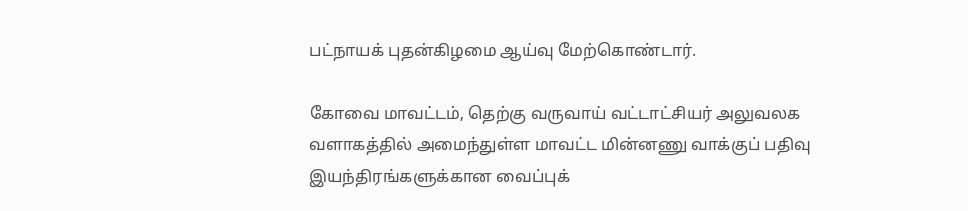பட்நாயக் புதன்கிழமை ஆய்வு மேற்கொண்டார்.

கோவை மாவட்டம், தெற்கு வருவாய் வட்டாட்சியர் அலுவலக வளாகத்தில் அமைந்துள்ள மாவட்ட மின்னணு வாக்குப் பதிவு இயந்திரங்களுக்கான வைப்புக்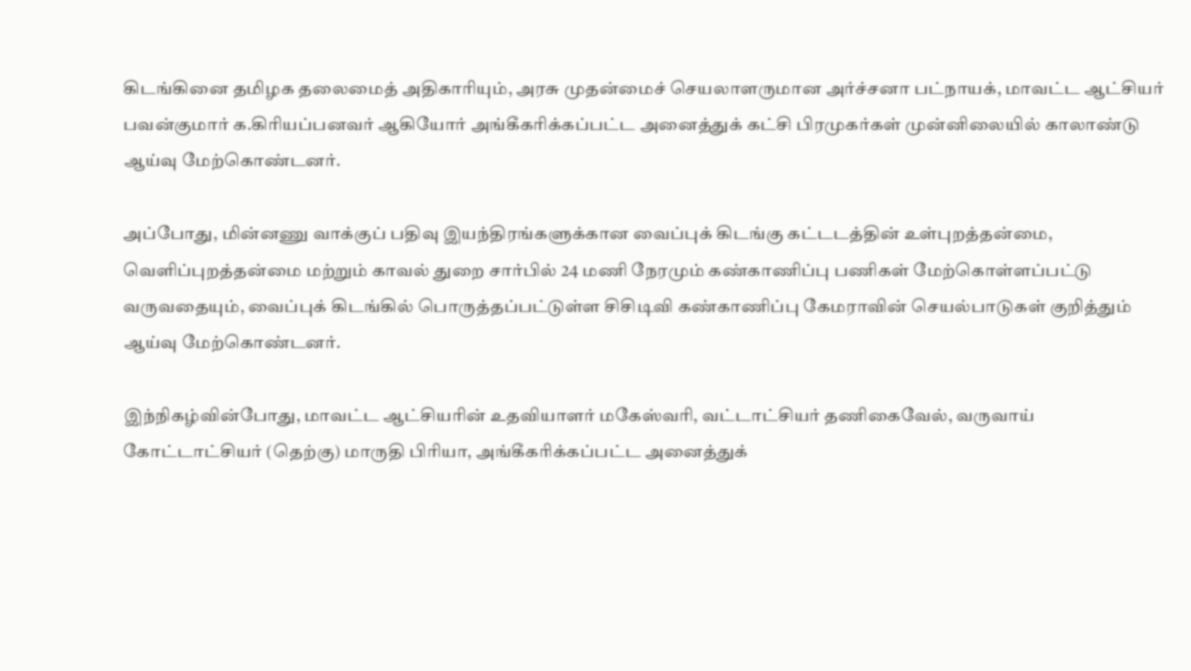கிடங்கினை தமிழக தலைமைத் அதிகாரியும், அரசு முதன்மைச் செயலாளருமான அர்ச்சனா பட்நாயக், மாவட்ட ஆட்சியர் பவன்குமார் க.கிரியப்பனவர் ஆகியோர் அங்கீகரிக்கப்பட்ட அனைத்துக் கட்சி பிரமுகர்கள் முன்னிலையில் காலாண்டு ஆய்வு மேற்கொண்டனர்.

அப்போது, மின்னணு வாக்குப் பதிவு இயந்திரங்களுக்கான வைப்புக் கிடங்கு கட்டடத்தின் உள்புறத்தன்மை, வெளிப்புறத்தன்மை மற்றும் காவல் துறை சார்பில் 24 மணி நேரமும் கண்காணிப்பு பணிகள் மேற்கொள்ளப்பட்டு வருவதையும், வைப்புக் கிடங்கில் பொருத்தப்பட்டுள்ள சிசிடிவி கண்காணிப்பு கேமராவின் செயல்பாடுகள் குறித்தும் ஆய்வு மேற்கொண்டனர்.

இந்நிகழ்வின்போது, மாவட்ட ஆட்சியரின் உதவியாளர் மகேஸ்வரி, வட்டாட்சியர் தணிகைவேல், வருவாய் கோட்டாட்சியர் (தெற்கு) மாருதி பிரியா, அங்கீகரிக்கப்பட்ட அனைத்துக்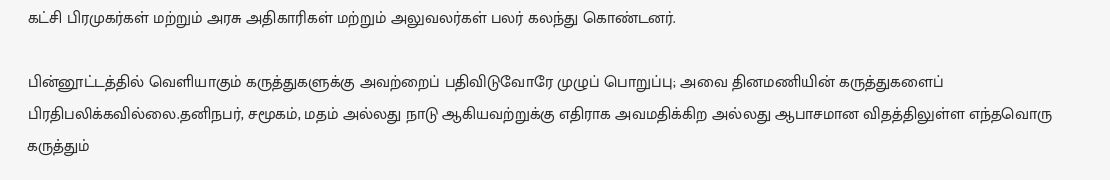கட்சி பிரமுகர்கள் மற்றும் அரசு அதிகாரிகள் மற்றும் அலுவலர்கள் பலர் கலந்து கொண்டனர்.

பின்னூட்டத்தில் வெளியாகும் கருத்துகளுக்கு அவற்றைப் பதிவிடுவோரே முழுப் பொறுப்பு; அவை தினமணியின் கருத்துகளைப் பிரதிபலிக்கவில்லை.தனிநபர், சமூகம், மதம் அல்லது நாடு ஆகியவற்றுக்கு எதிராக அவமதிக்கிற அல்லது ஆபாசமான விதத்திலுள்ள எந்தவொரு கருத்தும்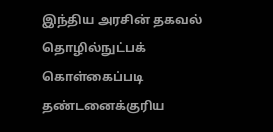இந்திய அரசின் தகவல் தொழில்நுட்பக் கொள்கைப்படி தண்டனைக்குரிய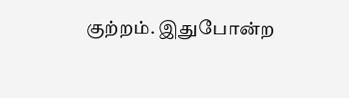குற்றம். இதுபோன்ற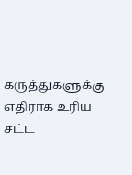கருத்துகளுக்கு எதிராக உரிய சட்ட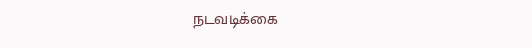நடவடிக்கை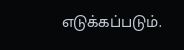எடுக்கப்படும்.